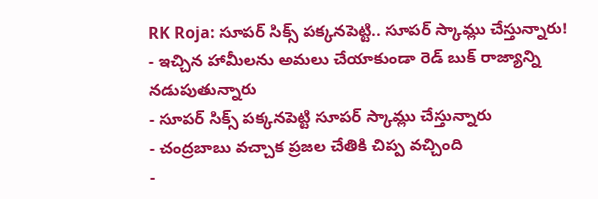RK Roja: సూపర్ సిక్స్ పక్కనపెట్టి.. సూపర్ స్కామ్లు చేస్తున్నారు!
- ఇచ్చిన హామీలను అమలు చేయాకుండా రెడ్ బుక్ రాజ్యాన్ని నడుపుతున్నారు
- సూపర్ సిక్స్ పక్కనపెట్టి సూపర్ స్కామ్లు చేస్తున్నారు
- చంద్రబాబు వచ్చాక ప్రజల చేతికి చిప్ప వచ్చింది
-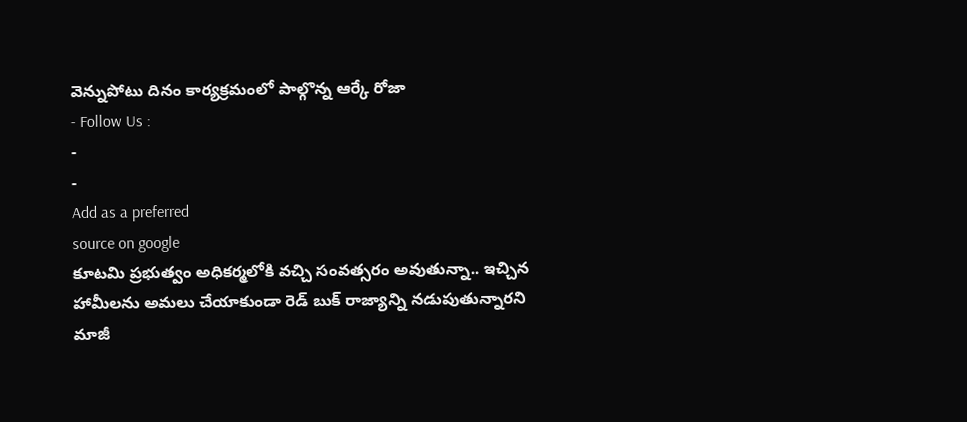వెన్నుపోటు దినం కార్యక్రమంలో పాల్గొన్న ఆర్కే రోజా
- Follow Us :
-
-
Add as a preferred
source on google
కూటమి ప్రభుత్వం అధికర్మలోకి వచ్చి సంవత్సరం అవుతున్నా.. ఇచ్చిన హామీలను అమలు చేయాకుండా రెడ్ బుక్ రాజ్యాన్ని నడుపుతున్నారని మాజీ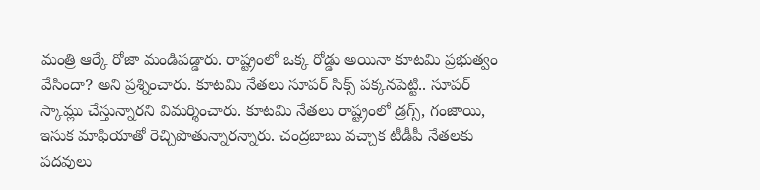మంత్రి ఆర్కే రోజా మండిపడ్డారు. రాష్ట్రంలో ఒక్క రోడ్డు అయినా కూటమి ప్రభుత్వం వేసిందా? అని ప్రశ్నించారు. కూటమి నేతలు సూపర్ సిక్స్ పక్కనపెట్టి.. సూపర్ స్కామ్లు చేస్తున్నారని విమర్శించారు. కూటమి నేతలు రాష్ట్రంలో డ్రగ్స్, గంజాయి, ఇసుక మాఫియాతో రెచ్చిపొతున్నారన్నారు. చంద్రబాబు వచ్చాక టీడీపీ నేతలకు పదవులు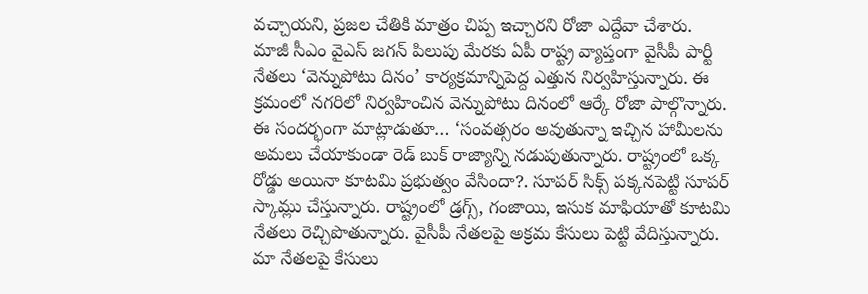వచ్చాయని, ప్రజల చేతికి మాత్రం చిప్ప ఇచ్చారని రోజా ఎద్దేవా చేశారు.
మాజీ సీఎం వైఎస్ జగన్ పిలుపు మేరకు ఏపీ రాష్ట్ర వ్యాప్తంగా వైసీపీ పార్టీ నేతలు ‘వెన్నుపోటు దినం’ కార్యక్రమాన్నిపెద్ద ఎత్తున నిర్వహిస్తున్నారు. ఈ క్రమంలో నగరిలో నిర్వహించిన వెన్నుపోటు దినంలో ఆర్కే రోజా పాల్గొన్నారు. ఈ సందర్భంగా మాట్లాడుతూ… ‘సంవత్సరం అవుతున్నా ఇచ్చిన హామీలను అమలు చేయాకుండా రెడ్ బుక్ రాజ్యాన్ని నడుపుతున్నారు. రాష్ట్రంలో ఒక్క రోడ్డు అయినా కూటమి ప్రభుత్వం వేసిందా?. సూపర్ సిక్స్ పక్కనపెట్టి సూపర్ స్కామ్లు చేస్తున్నారు. రాష్ట్రంలో డ్రగ్స్, గంజాయి, ఇసుక మాఫియాతో కూటమి నేతలు రెచ్చిపొతున్నారు. వైసీపీ నేతలపై అక్రమ కేసులు పెట్టి వేదిస్తున్నారు. మా నేతలపై కేసులు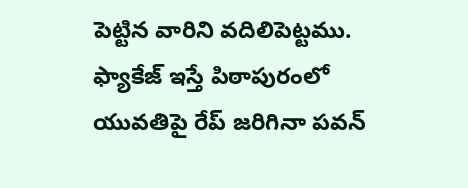పెట్టిన వారిని వదిలిపెట్టము. ఫ్యాకేజ్ ఇస్తే పిఠాపురంలో యువతిపై రేప్ జరిగినా పవన్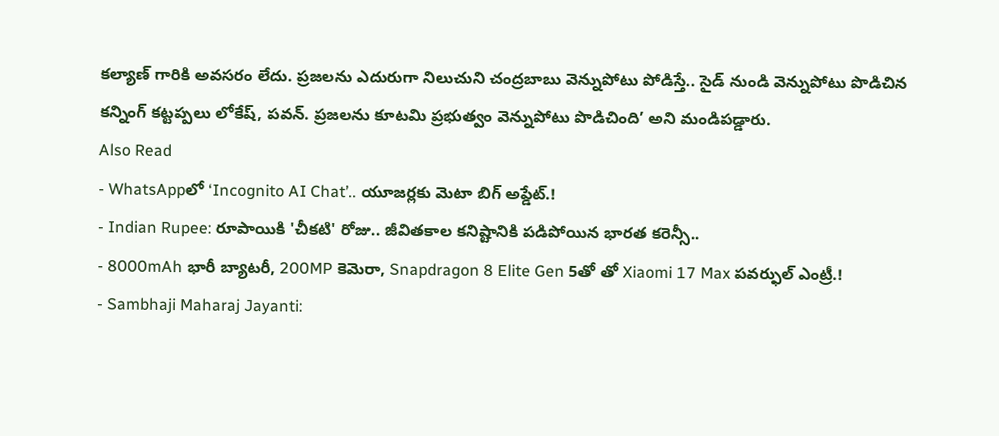కల్యాణ్ గారికి అవసరం లేదు. ప్రజలను ఎదురుగా నిలుచుని చంద్రబాబు వెన్నుపోటు పోడిస్తే.. సైడ్ నుండి వెన్నుపోటు పొడిచిన కన్నింగ్ కట్టప్పలు లోకేష్, పవన్. ప్రజలను కూటమి ప్రభుత్వం వెన్నుపోటు పొడిచింది’ అని మండిపడ్డారు.
Also Read
- WhatsAppలో ‘Incognito AI Chat’.. యూజర్లకు మెటా బిగ్ అప్డేట్.!
- Indian Rupee: రూపాయికి 'చీకటి' రోజు.. జీవితకాల కనిష్టానికి పడిపోయిన భారత కరెన్సీ..
- 8000mAh భారీ బ్యాటరీ, 200MP కెమెరా, Snapdragon 8 Elite Gen 5తో తో Xiaomi 17 Max పవర్ఫుల్ ఎంట్రీ.!
- Sambhaji Maharaj Jayanti: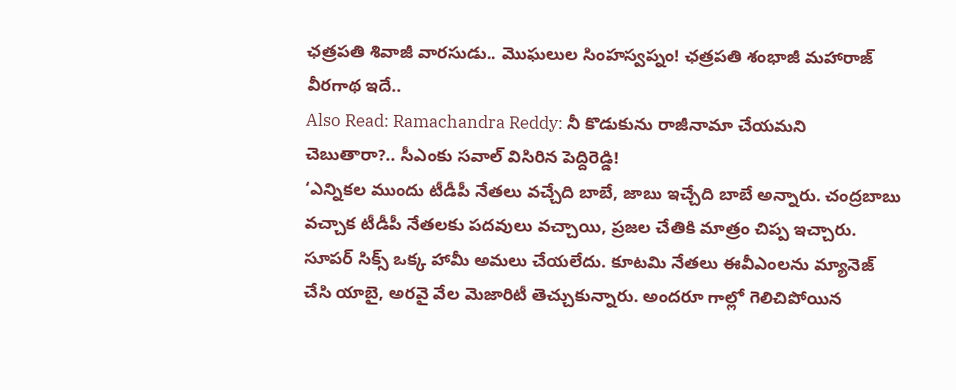ఛత్రపతి శివాజీ వారసుడు.. మొఘలుల సింహస్వప్నం! ఛత్రపతి శంభాజీ మహారాజ్ వీరగాథ ఇదే..
Also Read: Ramachandra Reddy: నీ కొడుకును రాజీనామా చేయమని చెబుతారా?.. సీఎంకు సవాల్ విసిరిన పెద్దిరెడ్డి!
‘ఎన్నికల ముందు టీడీపీ నేతలు వచ్చేది బాబే, జాబు ఇచ్చేది బాబే అన్నారు. చంద్రబాబు వచ్చాక టీడీపీ నేతలకు పదవులు వచ్చాయి, ప్రజల చేతికి మాత్రం చిప్ప ఇచ్చారు. సూపర్ సిక్స్ ఒక్క హామీ అమలు చేయలేదు. కూటమి నేతలు ఈవీఎంలను మ్యానెజ్ చేసి యాబై, అరవై వేల మెజారిటీ తెచ్చుకున్నారు. అందరూ గాల్లో గెలిచిపోయిన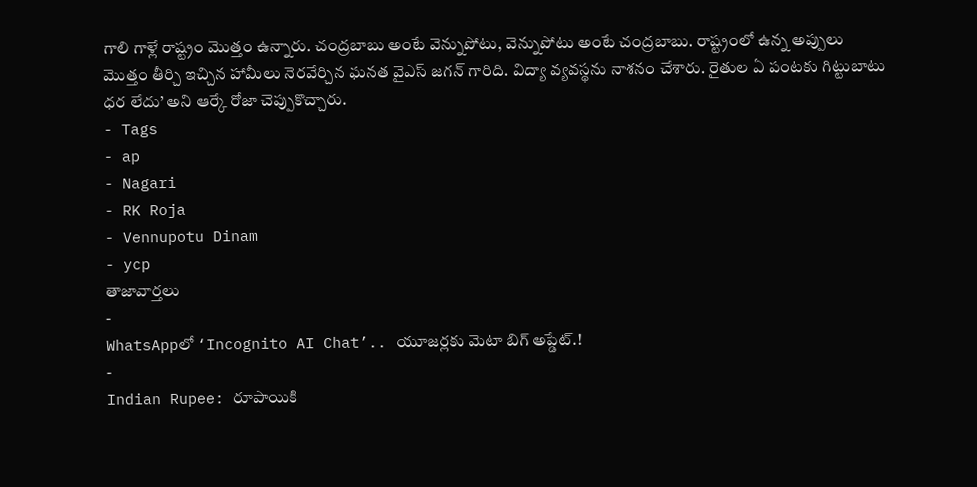గాలి గాళ్లే రాష్ట్రం మొత్తం ఉన్నారు. చంద్రబాబు అంటే వెన్నుపోటు, వెన్నుపోటు అంటే చంద్రబాబు. రాష్ట్రంలో ఉన్న అప్పులు మొత్తం తీర్చి ఇచ్చిన హామీలు నెరవేర్చిన ఘనత వైఎస్ జగన్ గారిది. విద్యా వ్యవస్థను నాశనం చేశారు. రైతుల ఏ పంటకు గిట్టుబాటు ధర లేదు’ అని ఆర్కే రోజా చెప్పుకొచ్చారు.
- Tags
- ap
- Nagari
- RK Roja
- Vennupotu Dinam
- ycp
తాజావార్తలు
-
WhatsAppలో ‘Incognito AI Chat’.. యూజర్లకు మెటా బిగ్ అప్డేట్.!
-
Indian Rupee: రూపాయికి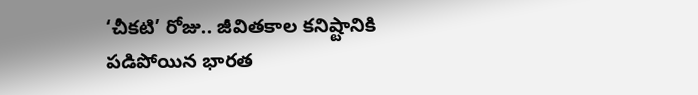‘చీకటి’ రోజు.. జీవితకాల కనిష్టానికి పడిపోయిన భారత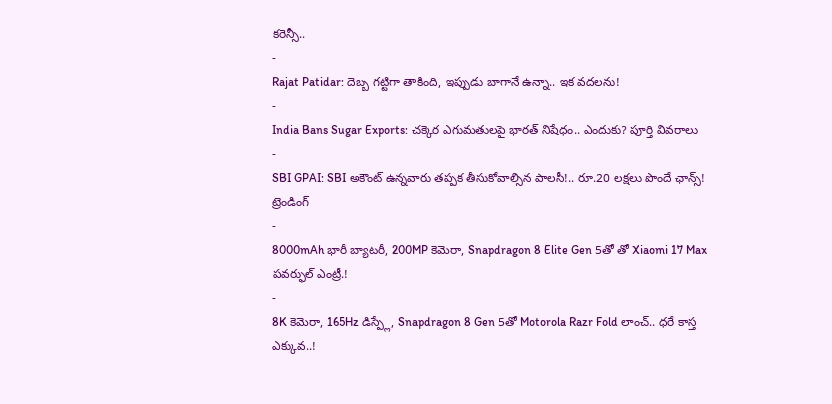కరెన్సీ..
-
Rajat Patidar: దెబ్బ గట్టిగా తాకింది, ఇప్పుడు బాగానే ఉన్నా.. ఇక వదలను!
-
India Bans Sugar Exports: చక్కెర ఎగుమతులపై భారత్ నిషేధం.. ఎందుకు? పూర్తి వివరాలు
-
SBI GPAI: SBI అకౌంట్ ఉన్నవారు తప్పక తీసుకోవాల్సిన పాలసీ!.. రూ.20 లక్షలు పొందే ఛాన్స్!
ట్రెండింగ్
-
8000mAh భారీ బ్యాటరీ, 200MP కెమెరా, Snapdragon 8 Elite Gen 5తో తో Xiaomi 17 Max పవర్ఫుల్ ఎంట్రీ.!
-
8K కెమెరా, 165Hz డిస్ప్లే, Snapdragon 8 Gen 5తో Motorola Razr Fold లాంచ్.. ధరే కాస్త ఎక్కువ..!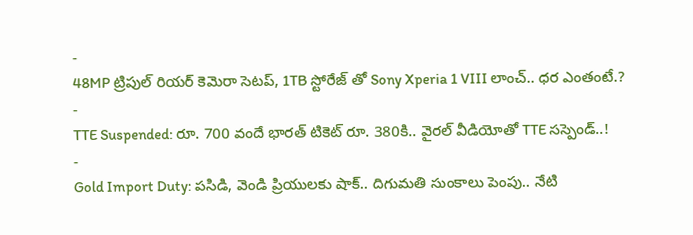-
48MP ట్రిపుల్ రియర్ కెమెరా సెటప్, 1TB స్టోరేజ్ తో Sony Xperia 1 VIII లాంచ్.. ధర ఎంతంటే.?
-
TTE Suspended: రూ. 700 వందే భారత్ టికెట్ రూ. 380కి.. వైరల్ వీడియోతో TTE సస్పెండ్..!
-
Gold Import Duty: పసిడి, వెండి ప్రియులకు షాక్.. దిగుమతి సుంకాలు పెంపు.. నేటి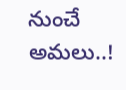నుంచే అమలు..!